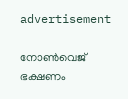advertisement

നോൺവെജ് ഭക്ഷണം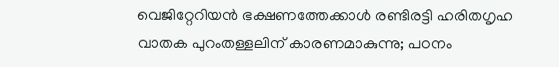വെജിറ്റേറിയൻ ഭക്ഷണത്തേക്കാൾ രണ്ടിരട്ടി ഹരിതഗൃഹ വാതക പുറംതള്ളലിന് കാരണമാകുന്നു; പഠനം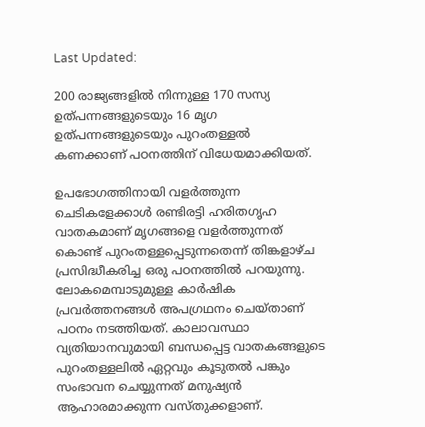Last Updated:

200 രാജ്യങ്ങളില്‍ നിന്നുള്ള 170 സസ്യ ഉത്പന്നങ്ങളുടെയും 16 മൃഗ ഉത്പന്നങ്ങളുടെയും പുറംതള്ളല്‍ കണക്കാണ് പഠനത്തിന് വിധേയമാക്കിയത്.

ഉപഭോഗത്തിനായി വളര്‍ത്തുന്ന ചെടികളേക്കാള്‍ രണ്ടിരട്ടി ഹരിതഗൃഹ വാതകമാണ് മൃഗങ്ങളെ വളര്‍ത്തുന്നത് കൊണ്ട് പുറംതള്ളപ്പെടുന്നതെന്ന് തിങ്കളാഴ്ച പ്രസിദ്ധീകരിച്ച ഒരു പഠനത്തില്‍ പറയുന്നു. ലോകമെമ്പാടുമുള്ള കാര്‍ഷിക പ്രവര്‍ത്തനങ്ങള്‍ അപഗ്രഥനം ചെയ്താണ് പഠനം നടത്തിയത്. കാലാവസ്ഥാ വ്യതിയാനവുമായി ബന്ധപ്പെട്ട വാതകങ്ങളുടെ പുറംതള്ളലില്‍ ഏറ്റവും കൂടുതല്‍ പങ്കും സംഭാവന ചെയ്യുന്നത് മനുഷ്യന്‍ ആഹാരമാക്കുന്ന വസ്തുക്കളാണ്.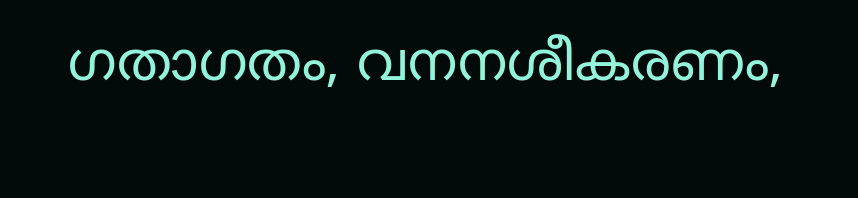ഗതാഗതം, വനനശീകരണം,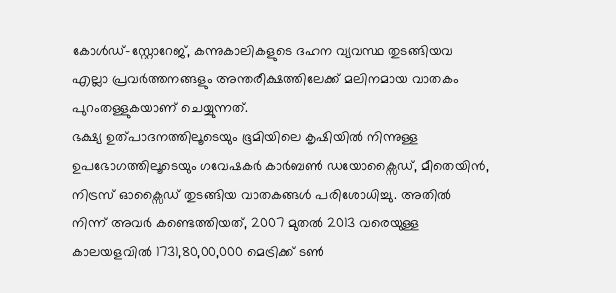കോള്‍ഡ്-സ്റ്റോറേജ്, കന്നുകാലികളുടെ ദഹന വ്യവസ്ഥ തുടങ്ങിയവ എല്ലാ പ്രവര്‍ത്തനങ്ങളും അന്തരീക്ഷത്തിലേക്ക് മലിനമായ വാതകം പുറംതള്ളുകയാണ് ചെയ്യുന്നത്.
ഭക്ഷ്യ ഉത്പാദനത്തിലൂടെയും ഭൂമിയിലെ കൃഷിയില്‍ നിന്നുള്ള ഉപഭോഗത്തിലൂടെയും ഗവേഷകര്‍ കാര്‍ബണ്‍ ഡയോക്സൈഡ്, മീതെയിന്‍, നിട്രസ് ഓക്സൈഡ് തുടങ്ങിയ വാതകങ്ങള്‍ പരിശോധിച്ചു. അതില്‍ നിന്ന് അവര്‍ കണ്ടെത്തിയത്, 2007 മുതല്‍ 2013 വരെയുള്ള കാലയളവില്‍ 1731,80,00,000 മെട്രിക്ക് ടണ്‍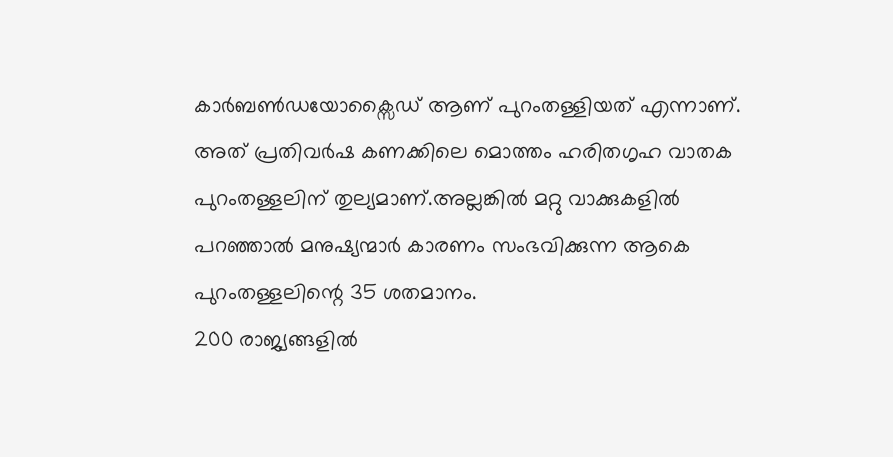കാര്‍ബണ്‍ഡയോക്സൈഡ് ആണ് പുറംതള്ളിയത് എന്നാണ്. അത് പ്രതിവര്‍ഷ കണക്കിലെ മൊത്തം ഹരിതഗൃഹ വാതക പുറംതള്ളലിന് തുല്യമാണ്.അല്ലങ്കില്‍ മറ്റു വാക്കുകളില്‍ പറഞ്ഞാല്‍ മനുഷ്യന്മാര്‍ കാരണം സംഭവിക്കുന്ന ആകെ പുറംതള്ളലിന്റെ 35 ശതമാനം.
200 രാജ്യങ്ങളില്‍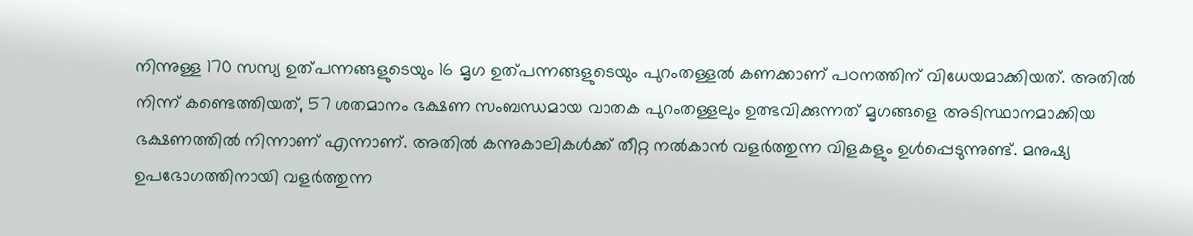നിന്നുള്ള 170 സസ്യ ഉത്പന്നങ്ങളുടെയും 16 മൃഗ ഉത്പന്നങ്ങളുടെയും പുറംതള്ളല്‍ കണക്കാണ് പഠനത്തിന് വിധേയമാക്കിയത്. അതില്‍ നിന്ന് കണ്ടെത്തിയത്, 57 ശതമാനം ഭക്ഷണ സംബന്ധമായ വാതക പുറംതള്ളലും ഉത്ഭവിക്കുന്നത് മൃഗങ്ങളെ അടിസ്ഥാനമാക്കിയ ഭക്ഷണത്തില്‍ നിന്നാണ് എന്നാണ്. അതില്‍ കന്നുകാലികള്‍ക്ക് തീറ്റ നല്‍കാന്‍ വളര്‍ത്തുന്ന വിളകളും ഉള്‍പ്പെടുന്നുണ്ട്. മനുഷ്യ ഉപഭോഗത്തിനായി വളര്‍ത്തുന്ന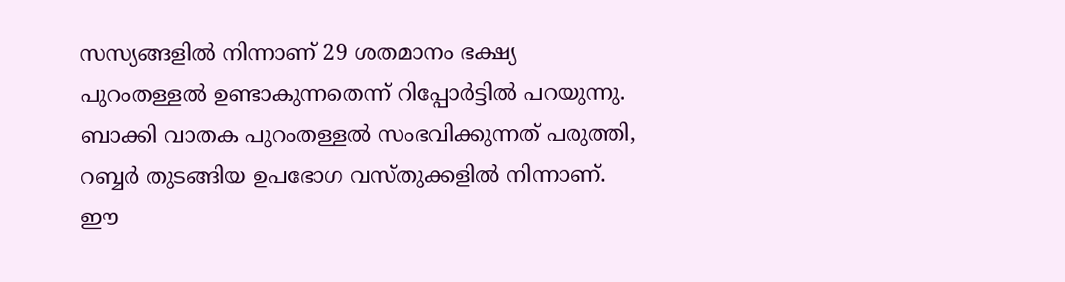സസ്യങ്ങളില്‍ നിന്നാണ് 29 ശതമാനം ഭക്ഷ്യ പുറംതള്ളല്‍ ഉണ്ടാകുന്നതെന്ന് റിപ്പോര്‍ട്ടില്‍ പറയുന്നു. ബാക്കി വാതക പുറംതള്ളല്‍ സംഭവിക്കുന്നത് പരുത്തി, റബ്ബര്‍ തുടങ്ങിയ ഉപഭോഗ വസ്തുക്കളില്‍ നിന്നാണ്. ഈ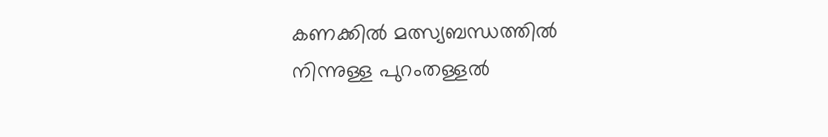കണക്കില്‍ മത്സ്യബന്ധത്തില്‍ നിന്നുള്ള പുറംതള്ളല്‍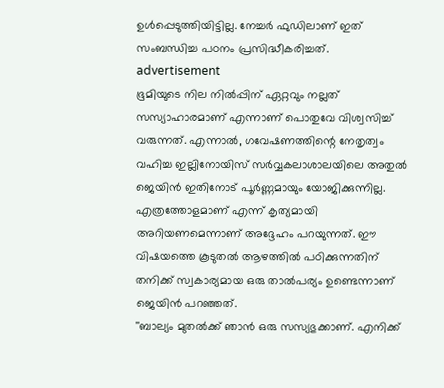ഉള്‍പ്പെടുത്തിയിട്ടില്ല. നേച്ചര്‍ ഫുഡിലാണ് ഇത് സംബന്ധിച്ച പഠനം പ്രസിദ്ധീകരിച്ചത്.
advertisement
ഭൂമിയുടെ നില നില്‍പ്പിന് ഏറ്റവും നല്ലത് സസ്യാഹാരമാണ് എന്നാണ് പൊതുവേ വിശ്വസിച്ച് വരുന്നത്. എന്നാല്‍, ഗവേഷണത്തിന്റെ നേതൃത്വം വഹിച്ച ഇല്ലിനോയിസ് സര്‍വ്വകലാശാലയിലെ അതുല്‍ ജെയിന്‍ ഇതിനോട് പൂര്‍ണ്ണമായും യോജിക്കുന്നില്ല. എത്രത്തോളമാണ് എന്ന് കൃത്യമായി അറിയണമെന്നാണ് അദ്ദേഹം പറയുന്നത്. ഈ വിഷയത്തെ കൂടുതല്‍ ആഴത്തില്‍ പഠിക്കുന്നതിന് തനിക്ക് സ്വകാര്യമായ ഒരു താല്‍പര്യം ഉണ്ടെന്നാണ് ജെയിന്‍ പറഞ്ഞത്.
''ബാല്യം മുതല്‍ക്ക് ഞാന്‍ ഒരു സസ്യഭുക്കാണ്. എനിക്ക്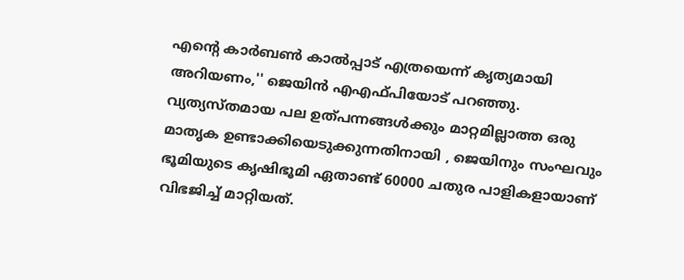എന്റെ കാര്‍ബണ്‍ കാല്‍പ്പാട് എത്രയെന്ന് കൃത്യമായി അറിയണം,'' ജെയിന്‍ എഎഫ്പിയോട് പറഞ്ഞു. വ്യത്യസ്തമായ പല ഉത്പന്നങ്ങള്‍ക്കും മാറ്റമില്ലാത്ത ഒരു മാതൃക ഉണ്ടാക്കിയെടുക്കുന്നതിനായി , ജെയിനും സംഘവും ഭൂമിയുടെ കൃഷിഭൂമി ഏതാണ്ട് 60000 ചതുര പാളികളായാണ് വിഭജിച്ച് മാറ്റിയത്.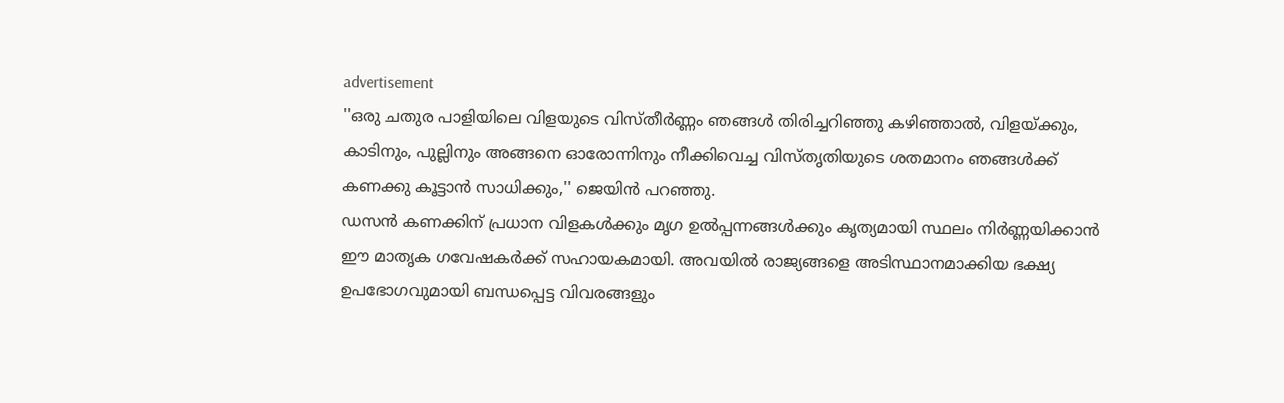advertisement
''ഒരു ചതുര പാളിയിലെ വിളയുടെ വിസ്തീര്‍ണ്ണം ഞങ്ങള്‍ തിരിച്ചറിഞ്ഞു കഴിഞ്ഞാല്‍, വിളയ്ക്കും, കാടിനും, പുല്ലിനും അങ്ങനെ ഓരോന്നിനും നീക്കിവെച്ച വിസ്തൃതിയുടെ ശതമാനം ഞങ്ങള്‍ക്ക് കണക്കു കൂട്ടാന്‍ സാധിക്കും,'' ജെയിന്‍ പറഞ്ഞു.
ഡസന്‍ കണക്കിന് പ്രധാന വിളകള്‍ക്കും മൃഗ ഉല്‍പ്പന്നങ്ങള്‍ക്കും കൃത്യമായി സ്ഥലം നിര്‍ണ്ണയിക്കാന്‍ ഈ മാതൃക ഗവേഷകര്‍ക്ക് സഹായകമായി. അവയില്‍ രാജ്യങ്ങളെ അടിസ്ഥാനമാക്കിയ ഭക്ഷ്യ ഉപഭോഗവുമായി ബന്ധപ്പെട്ട വിവരങ്ങളും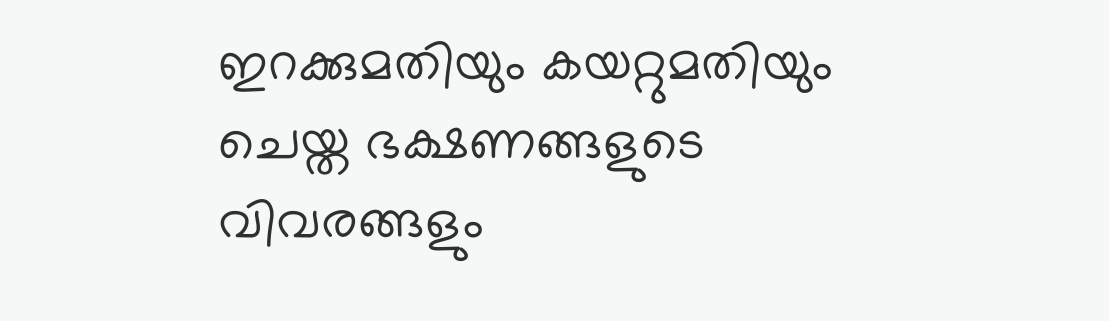ഇറക്കുമതിയും കയറ്റുമതിയും ചെയ്ത ഭക്ഷണങ്ങളുടെ വിവരങ്ങളും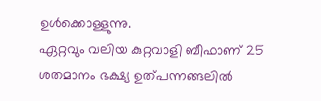ഉള്‍ക്കൊള്ളുന്നു.
ഏറ്റവും വലിയ കുറ്റവാളി ബീഫാണ് 25 ശതമാനം ഭക്ഷ്യ ഉത്പന്നങ്ങലില്‍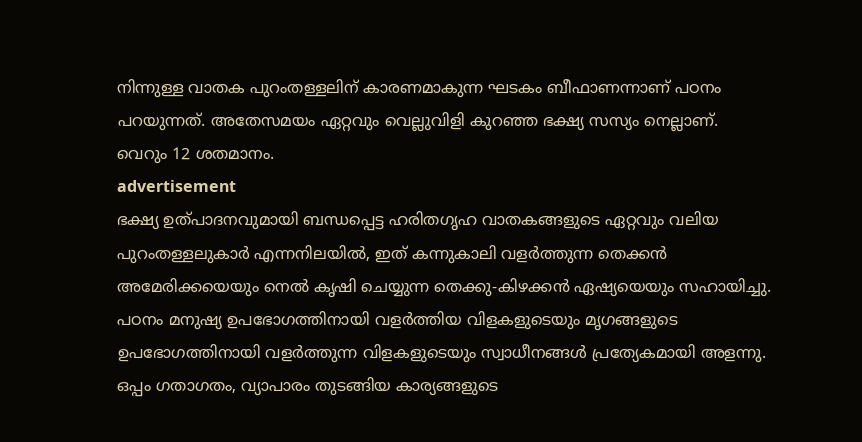നിന്നുള്ള വാതക പുറംതള്ളലിന് കാരണമാകുന്ന ഘടകം ബീഫാണന്നാണ് പഠനം പറയുന്നത്. അതേസമയം ഏറ്റവും വെല്ലുവിളി കുറഞ്ഞ ഭക്ഷ്യ സസ്യം നെല്ലാണ്. വെറും 12 ശതമാനം.
advertisement
ഭക്ഷ്യ ഉത്പാദനവുമായി ബന്ധപ്പെട്ട ഹരിതഗൃഹ വാതകങ്ങളുടെ ഏറ്റവും വലിയ പുറംതള്ളലുകാര്‍ എന്നനിലയില്‍, ഇത് കന്നുകാലി വളര്‍ത്തുന്ന തെക്കന്‍ അമേരിക്കയെയും നെല്‍ കൃഷി ചെയ്യുന്ന തെക്കു-കിഴക്കന്‍ ഏഷ്യയെയും സഹായിച്ചു.
പഠനം മനുഷ്യ ഉപഭോഗത്തിനായി വളര്‍ത്തിയ വിളകളുടെയും മൃഗങ്ങളുടെ ഉപഭോഗത്തിനായി വളര്‍ത്തുന്ന വിളകളുടെയും സ്വാധീനങ്ങള്‍ പ്രത്യേകമായി അളന്നു. ഒപ്പം ഗതാഗതം, വ്യാപാരം തുടങ്ങിയ കാര്യങ്ങളുടെ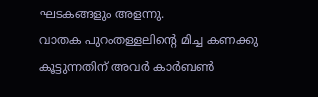ഘടകങ്ങളും അളന്നു.
വാതക പുറംതള്ളലിന്റെ മിച്ച കണക്കു കൂട്ടുന്നതിന് അവര്‍ കാര്‍ബണ്‍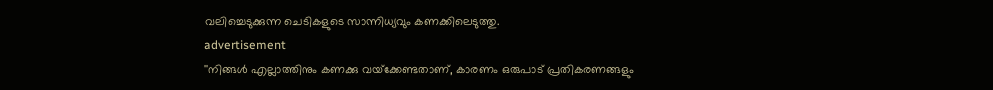വലിച്ചെടുക്കുന്ന ചെടികളുടെ സാന്നിധ്യവും കണക്കിലെടുത്തു.
advertisement
''നിങ്ങള്‍ എല്ലാത്തിനും കണക്കു വയ്‌ക്കേണ്ടതാണ്, കാരണം ഒരുപാട് പ്രതികരണങ്ങളും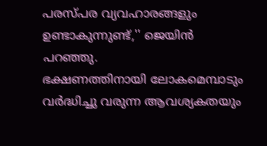പരസ്പര വ്യവഹാരങ്ങളും ഉണ്ടാകുന്നുണ്ട്,'' ജെയിന്‍ പറഞ്ഞു.
ഭക്ഷണത്തിനായി ലോകമെമ്പാടും വര്‍ദ്ധിച്ചു വരുന്ന ആവശ്യകതയും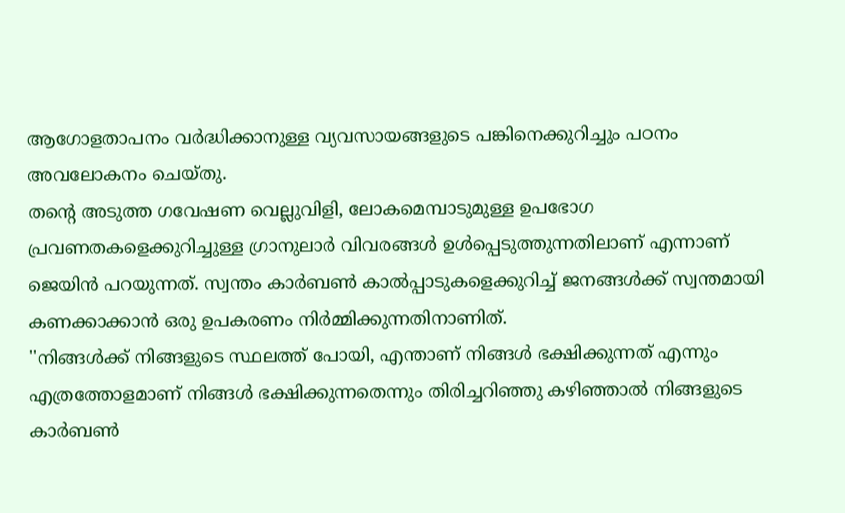ആഗോളതാപനം വര്‍ദ്ധിക്കാനുള്ള വ്യവസായങ്ങളുടെ പങ്കിനെക്കുറിച്ചും പഠനം അവലോകനം ചെയ്തു.
തന്റെ അടുത്ത ഗവേഷണ വെല്ലുവിളി, ലോകമെമ്പാടുമുള്ള ഉപഭോഗ പ്രവണതകളെക്കുറിച്ചുള്ള ഗ്രാനുലാര്‍ വിവരങ്ങള്‍ ഉള്‍പ്പെടുത്തുന്നതിലാണ് എന്നാണ് ജെയിന്‍ പറയുന്നത്. സ്വന്തം കാര്‍ബണ്‍ കാല്‍പ്പാടുകളെക്കുറിച്ച് ജനങ്ങള്‍ക്ക് സ്വന്തമായി കണക്കാക്കാന്‍ ഒരു ഉപകരണം നിര്‍മ്മിക്കുന്നതിനാണിത്.
''നിങ്ങള്‍ക്ക് നിങ്ങളുടെ സ്ഥലത്ത് പോയി, എന്താണ് നിങ്ങള്‍ ഭക്ഷിക്കുന്നത് എന്നും എത്രത്തോളമാണ് നിങ്ങള്‍ ഭക്ഷിക്കുന്നതെന്നും തിരിച്ചറിഞ്ഞു കഴിഞ്ഞാല്‍ നിങ്ങളുടെ കാര്‍ബണ്‍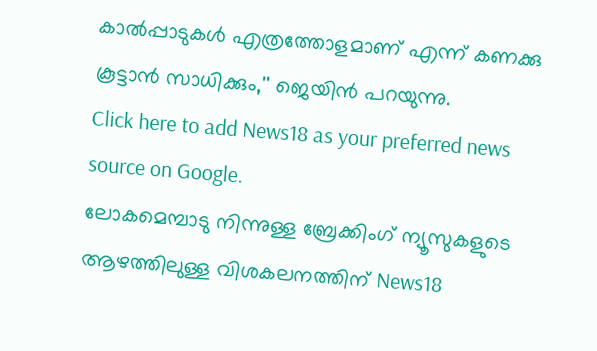കാല്‍പ്പാടുകള്‍ എത്രത്തോളമാണ് എന്ന് കണക്കു കൂട്ടാന്‍ സാധിക്കും,'' ജെയിന്‍ പറയുന്നു.
Click here to add News18 as your preferred news source on Google.
ലോകമെമ്പാടു നിന്നുള്ള ബ്രേക്കിംഗ് ന്യൂസുകളുടെ ആഴത്തിലുള്ള വിശകലനത്തിന് News18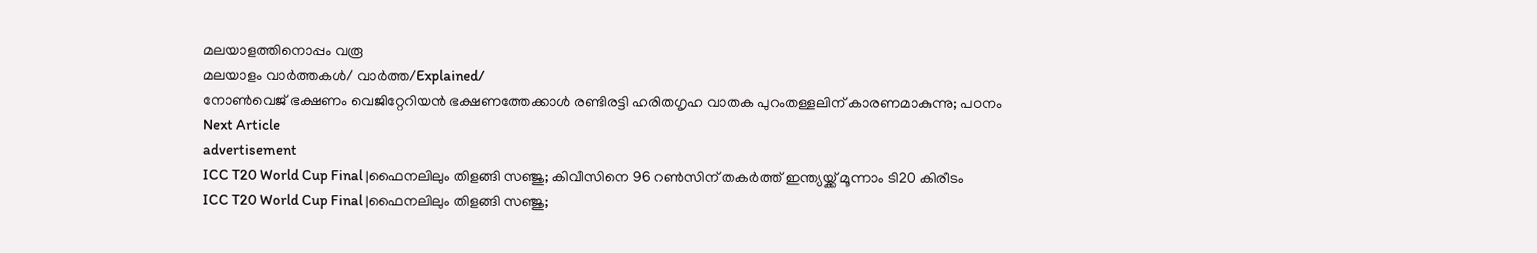മലയാളത്തിനൊപ്പം വരൂ
മലയാളം വാർത്തകൾ/ വാർത്ത/Explained/
നോൺവെജ് ഭക്ഷണം വെജിറ്റേറിയൻ ഭക്ഷണത്തേക്കാൾ രണ്ടിരട്ടി ഹരിതഗൃഹ വാതക പുറംതള്ളലിന് കാരണമാകുന്നു; പഠനം
Next Article
advertisement
ICC T20 World Cup Final |ഫൈനലിലും തിളങ്ങി സഞ്ജു; കിവീസിനെ 96 റൺസിന് തകർത്ത് ഇന്ത്യയ്ക്ക് മൂന്നാം ടി20 കിരീടം
ICC T20 World Cup Final |ഫൈനലിലും തിളങ്ങി സഞ്ജു;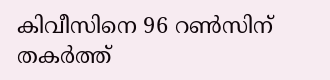കിവീസിനെ 96 റൺസിന് തകർത്ത്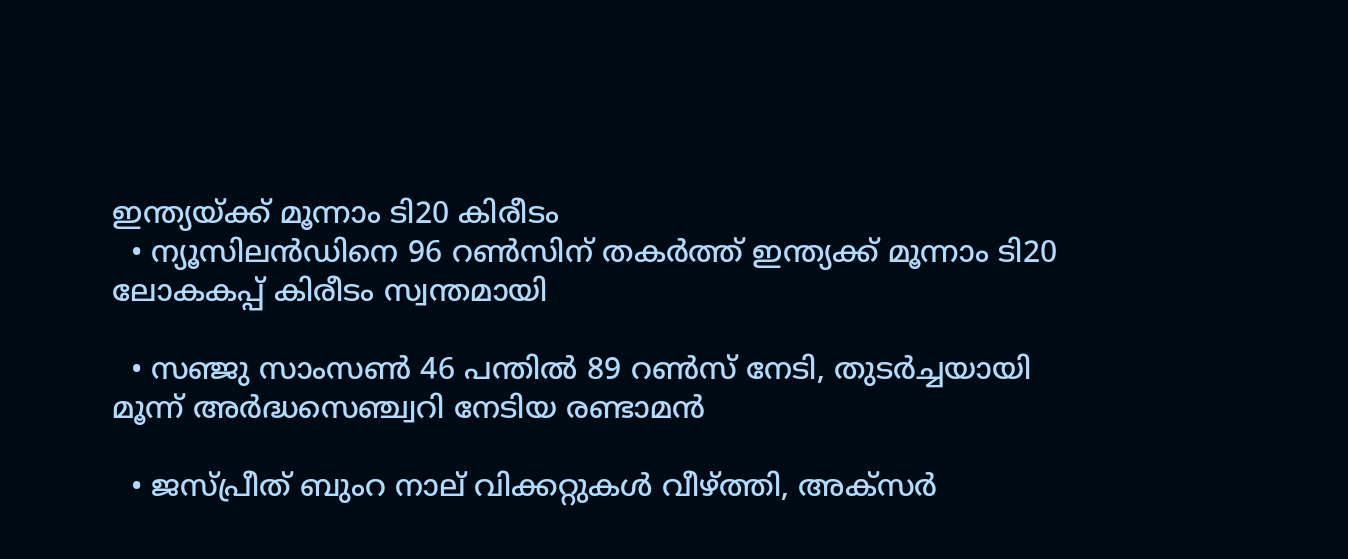ഇന്ത്യയ്ക്ക് മൂന്നാം ടി20 കിരീടം
  • ന്യൂസിലൻഡിനെ 96 റൺസിന് തകർത്ത് ഇന്ത്യക്ക് മൂന്നാം ടി20 ലോകകപ്പ് കിരീടം സ്വന്തമായി

  • സഞ്ജു സാംസൺ 46 പന്തിൽ 89 റൺസ് നേടി, തുടർച്ചയായി മൂന്ന് അർദ്ധസെഞ്ച്വറി നേടിയ രണ്ടാമൻ

  • ജസ്പ്രീത് ബുംറ നാല് വിക്കറ്റുകൾ വീഴ്ത്തി, അക്സർ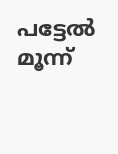പട്ടേൽ മൂന്ന്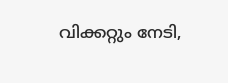വിക്കറ്റും നേടി,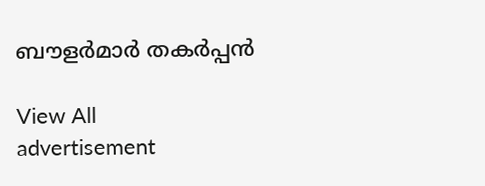ബൗളർമാർ തകർപ്പൻ

View All
advertisement